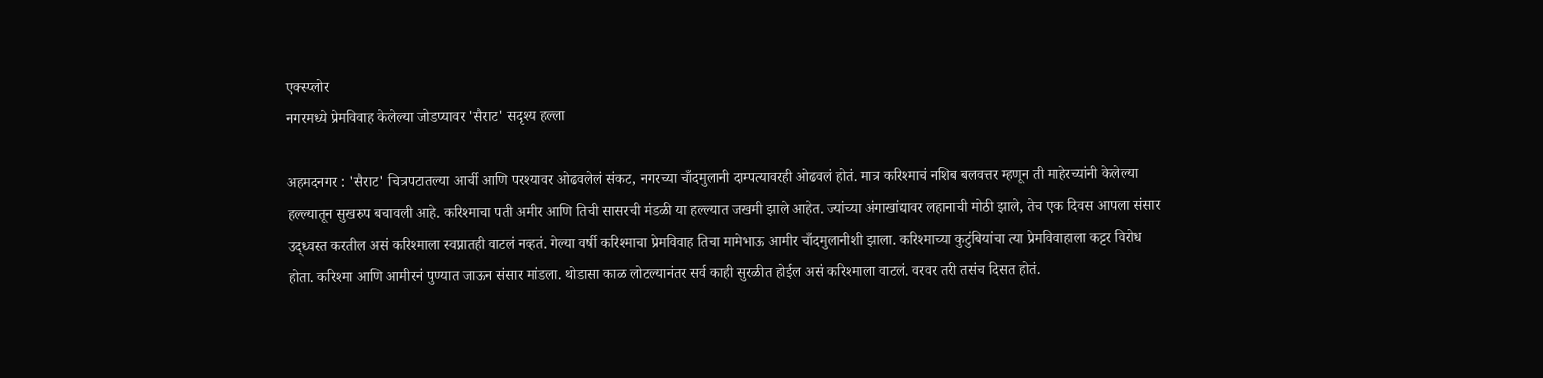एक्स्प्लोर
नगरमध्ये प्रेमविवाह केलेल्या जोडप्यावर 'सैराट' सदृश्य हल्ला

अहमदनगर : 'सैराट' चित्रपटातल्या आर्ची आणि परश्यावर ओढवलेलं संकट, नगरच्या चाँदमुलानी दाम्पत्यावरही ओढवलं होतं. मात्र करिश्माचं नशिब बलवत्तर म्हणून ती माहेरच्यांनी केलेल्या हल्ल्यातून सुखरुप बचावली आहे. करिश्माचा पती अमीर आणि तिची सासरची मंडळी या हल्ल्यात जखमी झाले आहेत. ज्यांच्या अंगाखांद्यावर लहानाची मोठी झाले, तेच एक दिवस आपला संसार उद्ध्वस्त करतील असं करिश्माला स्वप्नातही वाटलं नव्हतं. गेल्या वर्षी करिश्माचा प्रेमविवाह तिचा मामेभाऊ आमीर चाँदमुलानीशी झाला. करिश्माच्या कुटुंबियांचा त्या प्रेमविवाहाला कट्टर विरोध होता. करिश्मा आणि आमीरनं पुण्यात जाऊन संसार मांडला. थोडासा काळ लोटल्यानंतर सर्व काही सुरळीत होईल असं करिश्माला वाटलं. वरवर तरी तसंच दिसत होतं.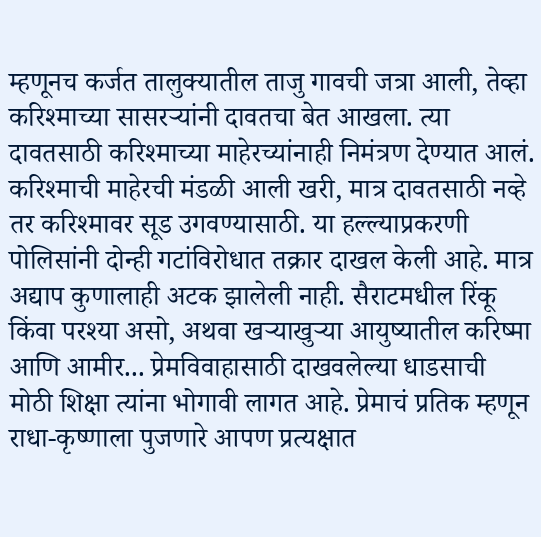म्हणूनच कर्जत तालुक्यातील ताजु गावची जत्रा आली, तेव्हा करिश्माच्या सासरऱ्यांनी दावतचा बेत आखला. त्या दावतसाठी करिश्माच्या माहेरच्यांनाही निमंत्रण देण्यात आलं. करिश्माची माहेरची मंडळी आली खरी, मात्र दावतसाठी नव्हे तर करिश्मावर सूड उगवण्यासाठी. या हल्ल्याप्रकरणी पोलिसांनी दोन्ही गटांविरोधात तक्रार दाखल केली आहे. मात्र अद्याप कुणालाही अटक झालेली नाही. सैराटमधील रिंकू किंवा परश्या असो, अथवा खऱ्याखुऱ्या आयुष्यातील करिष्मा आणि आमीर... प्रेमविवाहासाठी दाखवलेल्या धाडसाची मोठी शिक्षा त्यांना भोगावी लागत आहे. प्रेमाचं प्रतिक म्हणून राधा-कृष्णाला पुजणारे आपण प्रत्यक्षात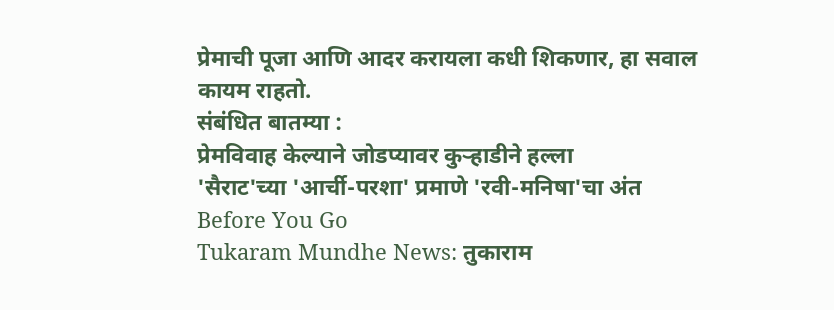प्रेमाची पूजा आणि आदर करायला कधी शिकणार, हा सवाल कायम राहतो.
संबंधित बातम्या :
प्रेमविवाह केल्याने जोडप्यावर कुऱ्हाडीने हल्ला
'सैराट'च्या 'आर्ची-परशा' प्रमाणे 'रवी-मनिषा'चा अंत
Before You Go
Tukaram Mundhe News: तुकाराम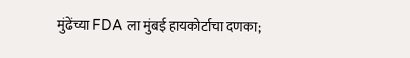मुंढेंच्या FDA ला मुंबई हायकोर्टाचा दणका;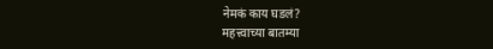नेमकं काय घडलं?
महत्त्वाच्या बातम्या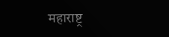महाराष्ट्र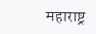महाराष्ट्र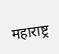महाराष्ट्र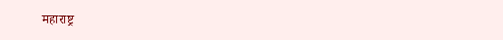महाराष्ट्र